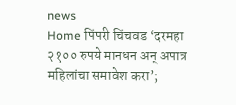news
Home पिंपरी चिंचवड ‘दरमहा २१०० रुपये मानधन अन् अपात्र महिलांचा समावेश करा’;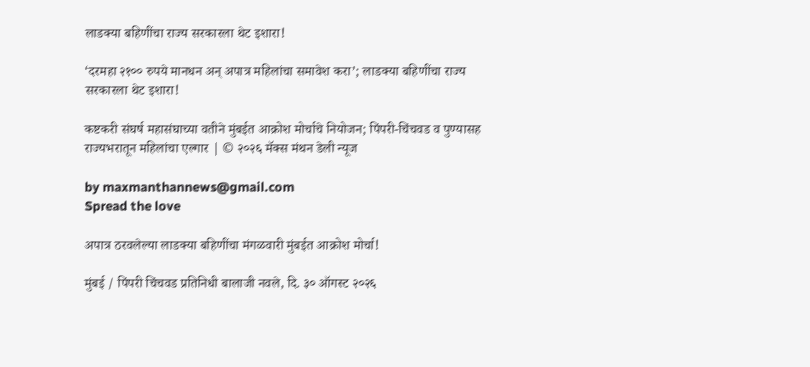लाडक्या बहिणींचा राज्य सरकारला थेट इशारा!

‘दरमहा २१०० रुपये मानधन अन् अपात्र महिलांचा समावेश करा’; लाडक्या बहिणींचा राज्य सरकारला थेट इशारा!

कष्टकरी संघर्ष महासंघाच्या वतीने मुंबईत आक्रोश मोर्चाचे नियोजन; पिंपरी-चिंचवड व पुण्यासह राज्यभरातून महिलांचा एल्गार | © २०२६ मॅक्स मंथन डेली न्यूज

by maxmanthannews@gmail.com
Spread the love

अपात्र ठरवलेल्या लाडक्या बहिणींचा मंगळवारी मुंबईत आक्रोश मोर्चा!

मुंबई / पिंपरी चिंचवड प्रतिनिधी बालाजी नवले, दि. ३० ऑगस्ट २०२६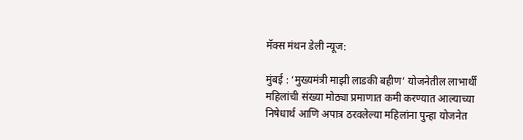मॅक्स मंथन डेली न्यूज:

मुंबई : ‘मुख्यमंत्री माझी लाडकी बहीण’ योजनेतील लाभार्थी महिलांची संख्या मोठ्या प्रमाणात कमी करण्यात आल्याच्या निषेधार्थ आणि अपात्र ठरवलेल्या महिलांना पुन्हा योजनेत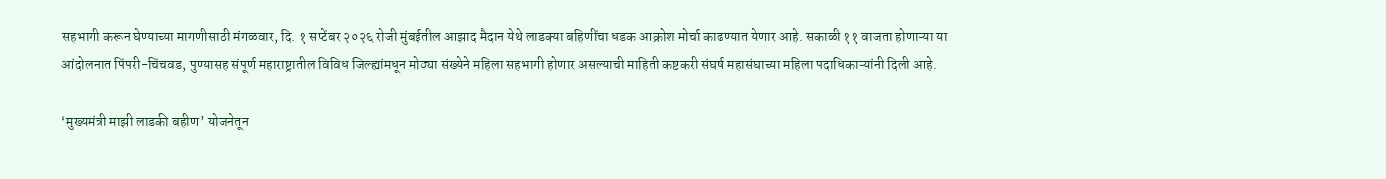सहभागी करून घेण्याच्या मागणीसाठी मंगळवार, दि. १ सप्टेंबर २०२६ रोजी मुंबईतील आझाद मैदान येथे लाडक्या बहिणींचा धडक आक्रोश मोर्चा काढण्यात येणार आहे. सकाळी ११ वाजता होणाऱ्या या आंदोलनात पिंपरी-चिंचवड, पुण्यासह संपूर्ण महाराष्ट्रातील विविध जिल्ह्यांमधून मोठ्या संख्येने महिला सहभागी होणार असल्याची माहिती कष्टकरी संघर्ष महासंघाच्या महिला पदाधिकाऱ्यांनी दिली आहे.

‘मुख्यमंत्री माझी लाडकी बहीण’ योजनेतून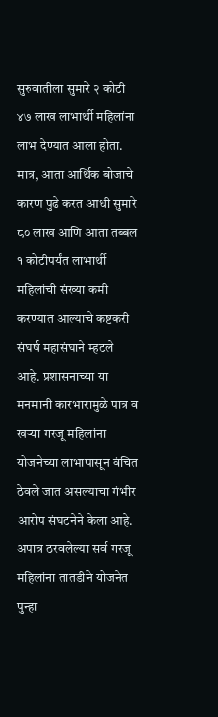सुरुवातीला सुमारे २ कोटी ४७ लाख लाभार्थी महिलांना लाभ देण्यात आला होता. मात्र, आता आर्थिक बोजाचे कारण पुढे करत आधी सुमारे ८० लाख आणि आता तब्बल १ कोटीपर्यंत लाभार्थी महिलांची संख्या कमी करण्यात आल्याचे कष्टकरी संघर्ष महासंघाने म्हटले आहे. प्रशासनाच्या या मनमानी कारभारामुळे पात्र व खऱ्या गरजू महिलांना योजनेच्या लाभापासून वंचित ठेवले जात असल्याचा गंभीर आरोप संघटनेने केला आहे. अपात्र ठरवलेल्या सर्व गरजू महिलांना तातडीने योजनेत पुन्हा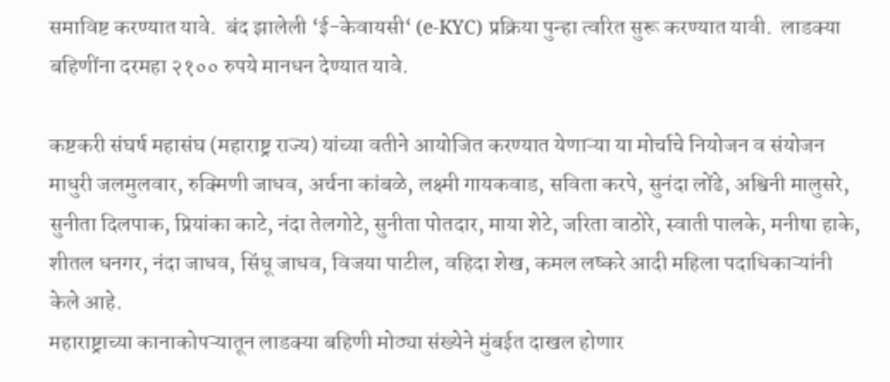समाविष्ट करण्यात यावे.  बंद झालेली ‘ई-केवायसी‘ (e-KYC) प्रक्रिया पुन्हा त्वरित सुरू करण्यात यावी.  लाडक्या बहिणींना दरमहा २१०० रुपये मानधन देण्यात यावे.

कष्टकरी संघर्ष महासंघ (महाराष्ट्र राज्य) यांच्या वतीने आयोजित करण्यात येणाऱ्या या मोर्चाचे नियोजन व संयोजन माधुरी जलमुलवार, रुक्मिणी जाधव, अर्चना कांबळे, लक्ष्मी गायकवाड, सविता करपे, सुनंदा लोंढे, अश्विनी मालुसरे, सुनीता दिलपाक, प्रियांका काटे, नंदा तेलगोटे, सुनीता पोतदार, माया शेटे, जरिता वाठोरे, स्वाती पालके, मनीषा हाके, शीतल धनगर, नंदा जाधव, सिंधू जाधव, विजया पाटील, वहिदा शेख, कमल लष्करे आदी महिला पदाधिकाऱ्यांनी केले आहे.
महाराष्ट्राच्या कानाकोपऱ्यातून लाडक्या बहिणी मोठ्या संख्येने मुंबईत दाखल होणार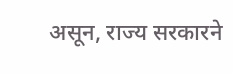असून, राज्य सरकारने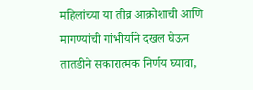महिलांच्या या तीव्र आक्रोशाची आणि मागण्यांची गांभीर्याने दखल घेऊन तातडीने सकारात्मक निर्णय घ्यावा,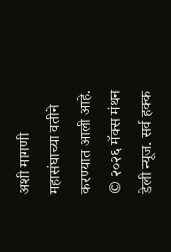अशी मागणी महासंघाच्या वतीने करण्यात आली आहे.
© २०२६ मॅक्स मंथन डेली न्यूज. सर्व हक्क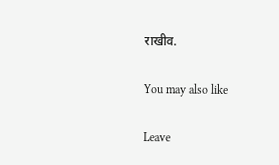राखीव.

You may also like

Leave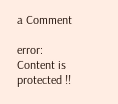a Comment

error: Content is protected !!